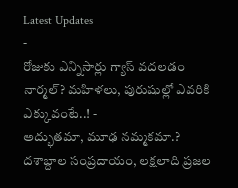Latest Updates
-
రోజుకు ఎన్నిసార్లు గ్యాస్ వదలడం నార్మల్? మహిళలు, పురుషుల్లో ఎవరికి ఎక్కువంటే..! -
అద్భుతమా, మూఢ నమ్మకమా.? దశాబ్దాల సంప్రదాయం, లక్షలాది ప్రజల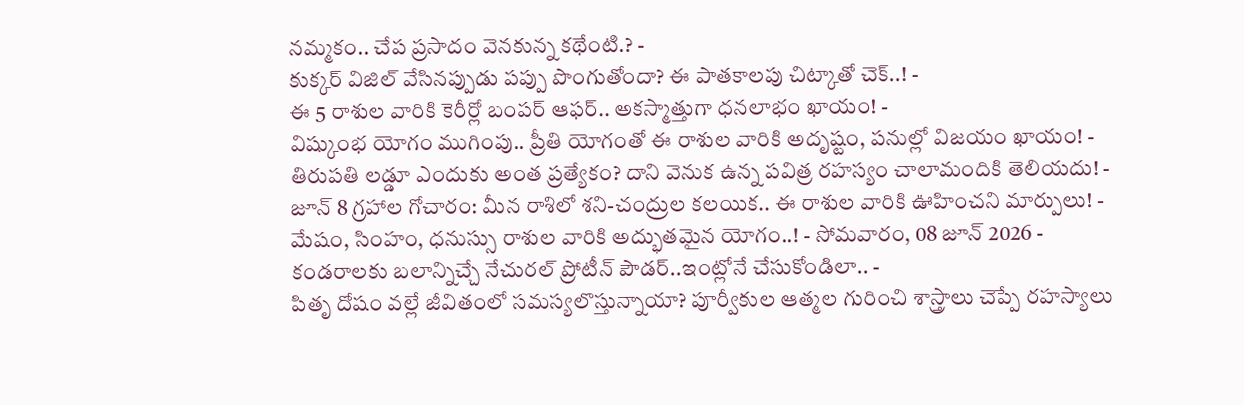నమ్మకం.. చేప ప్రసాదం వెనకున్న కథేంటి.? -
కుక్కర్ విజిల్ వేసినప్పుడు పప్పు పొంగుతోందా? ఈ పాతకాలపు చిట్కాతో చెక్..! -
ఈ 5 రాశుల వారికి కెరీర్లో బంపర్ ఆఫర్.. అకస్మాత్తుగా ధనలాభం ఖాయం! -
విష్కుంభ యోగం ముగింపు.. ప్రీతి యోగంతో ఈ రాశుల వారికి అదృష్టం, పనుల్లో విజయం ఖాయం! -
తిరుపతి లడ్డూ ఎందుకు అంత ప్రత్యేకం? దాని వెనుక ఉన్న పవిత్ర రహస్యం చాలామందికి తెలియదు! -
జూన్ 8 గ్రహాల గోచారం: మీన రాశిలో శని-చంద్రుల కలయిక.. ఈ రాశుల వారికి ఊహించని మార్పులు! -
మేషం, సింహం, ధనుస్సు రాశుల వారికి అద్భుతమైన యోగం..! - సోమవారం, 08 జూన్ 2026 -
కండరాలకు బలాన్నిచ్చే నేచురల్ ప్రోటీన్ పౌడర్..ఇంట్లోనే చేసుకోండిలా.. -
పితృ దోషం వల్లే జీవితంలో సమస్యలొస్తున్నాయా? పూర్వీకుల ఆత్మల గురించి శాస్త్రాలు చెప్పే రహస్యాలు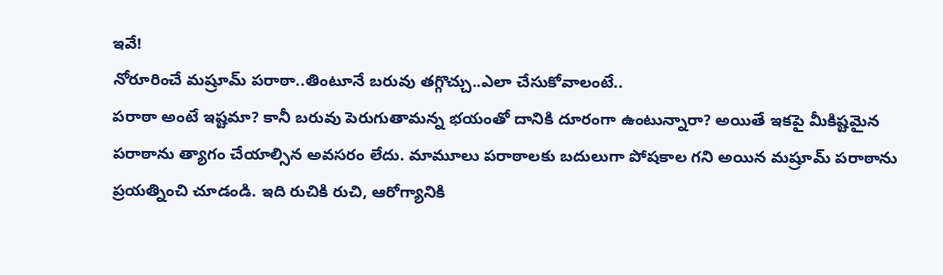ఇవే!
నోరూరించే మష్రూమ్ పరాఠా..తింటూనే బరువు తగ్గొచ్చు..ఎలా చేసుకోవాలంటే..
పరాఠా అంటే ఇష్టమా? కానీ బరువు పెరుగుతామన్న భయంతో దానికి దూరంగా ఉంటున్నారా? అయితే ఇకపై మీకిష్టమైన పరాఠాను త్యాగం చేయాల్సిన అవసరం లేదు. మామూలు పరాఠాలకు బదులుగా పోషకాల గని అయిన మష్రూమ్ పరాఠాను ప్రయత్నించి చూడండి. ఇది రుచికి రుచి, ఆరోగ్యానికి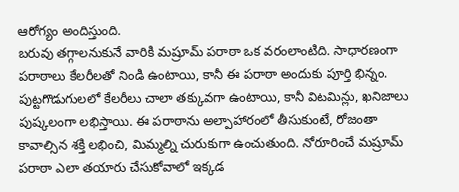ఆరోగ్యం అందిస్తుంది.
బరువు తగ్గాలనుకునే వారికి మష్రూమ్ పరాఠా ఒక వరంలాంటిది. సాధారణంగా పరాఠాలు కేలరీలతో నిండి ఉంటాయి, కానీ ఈ పరాఠా అందుకు పూర్తి భిన్నం. పుట్టగొడుగులలో కేలరీలు చాలా తక్కువగా ఉంటాయి, కానీ విటమిన్లు, ఖనిజాలు పుష్కలంగా లభిస్తాయి. ఈ పరాఠాను అల్పాహారంలో తీసుకుంటే, రోజంతా కావాల్సిన శక్తి లభించి, మిమ్మల్ని చురుకుగా ఉంచుతుంది. నోరూరించే మష్రూమ్ పరాఠా ఎలా తయారు చేసుకోవాలో ఇక్కడ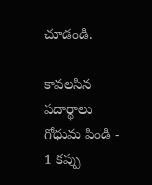చూడండి.

కావలసిన పదార్థాలు
గోధుమ పిండి - 1 కప్పు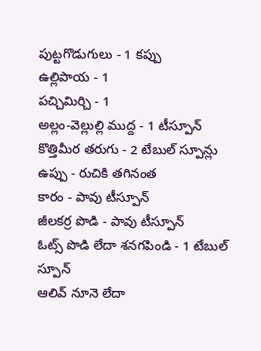పుట్టగొడుగులు - 1 కప్పు
ఉల్లిపాయ - 1
పచ్చిమిర్చి - 1
అల్లం-వెల్లుల్లి ముద్ద - 1 టీస్పూన్
కొత్తిమీర తరుగు - 2 టేబుల్ స్పూన్లు
ఉప్పు - రుచికి తగినంత
కారం - పావు టీస్పూన్
జీలకర్ర పొడి - పావు టీస్పూన్
ఓట్స్ పొడి లేదా శనగపిండి - 1 టేబుల్ స్పూన్
ఆలివ్ నూనె లేదా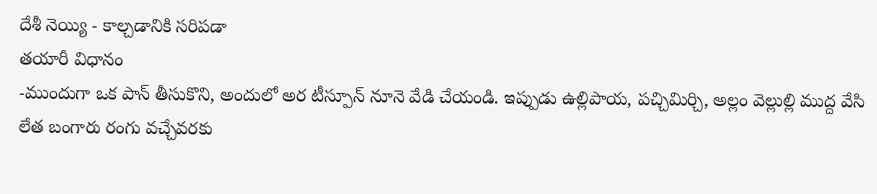దేశీ నెయ్యి - కాల్చడానికి సరిపడా
తయారీ విధానం
-ముందుగా ఒక పాన్ తీసుకొని, అందులో అర టీస్పూన్ నూనె వేడి చేయండి. ఇప్పుడు ఉల్లిపాయ, పచ్చిమిర్చి, అల్లం వెల్లుల్లి ముద్ద వేసి లేత బంగారు రంగు వచ్చేవరకు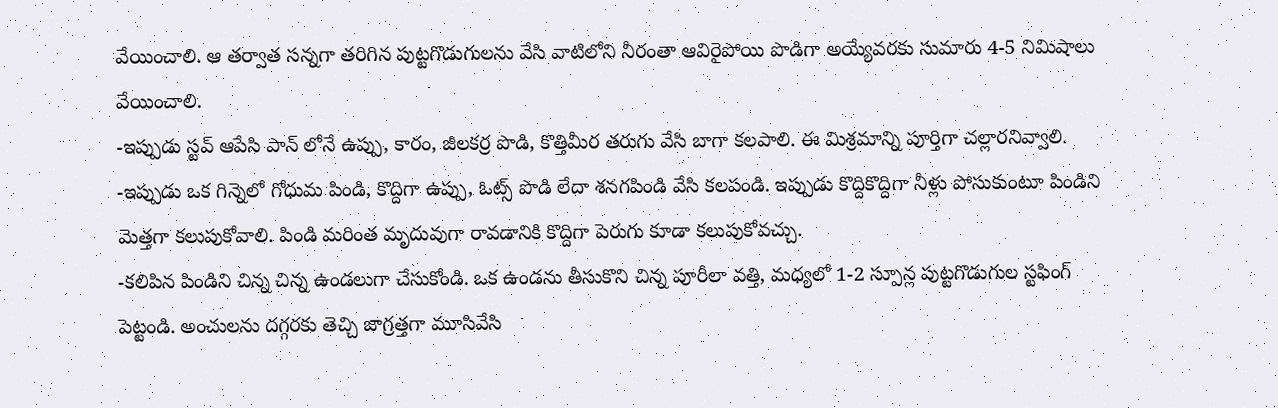వేయించాలి. ఆ తర్వాత సన్నగా తరిగిన పుట్టగొడుగులను వేసి వాటిలోని నీరంతా ఆవిరైపోయి పొడిగా అయ్యేవరకు సుమారు 4-5 నిమిషాలు వేయించాలి.
-ఇప్పుడు స్టవ్ ఆపేసి పాన్ లోనే ఉప్పు, కారం, జీలకర్ర పొడి, కొత్తిమీర తరుగు వేసి బాగా కలపాలి. ఈ మిశ్రమాన్ని పూర్తిగా చల్లారనివ్వాలి.
-ఇప్పుడు ఒక గిన్నెలో గోధుమ పిండి, కొద్దిగా ఉప్పు, ఓట్స్ పొడి లేదా శనగపిండి వేసి కలపండి. ఇప్పుడు కొద్దికొద్దిగా నీళ్లు పోసుకుంటూ పిండిని మెత్తగా కలుపుకోవాలి. పిండి మరింత మృదువుగా రావడానికి కొద్దిగా పెరుగు కూడా కలుపుకోవచ్చు.
-కలిపిన పిండిని చిన్న చిన్న ఉండలుగా చేసుకోండి. ఒక ఉండను తీసుకొని చిన్న పూరీలా వత్తి, మధ్యలో 1-2 స్పూన్ల పుట్టగొడుగుల స్టఫింగ్ పెట్టండి. అంచులను దగ్గరకు తెచ్చి జాగ్రత్తగా మూసివేసి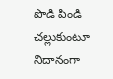పొడి పిండి చల్లుకుంటూ నిదానంగా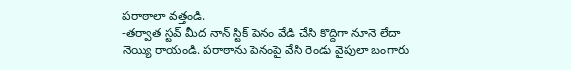పరాఠాలా వత్తండి.
-తర్వాత స్టవ్ మీద నాన్ స్టిక్ పెనం వేడి చేసి కొద్దిగా నూనె లేదా నెయ్యి రాయండి. పరాఠాను పెనంపై వేసి రెండు వైపులా బంగారు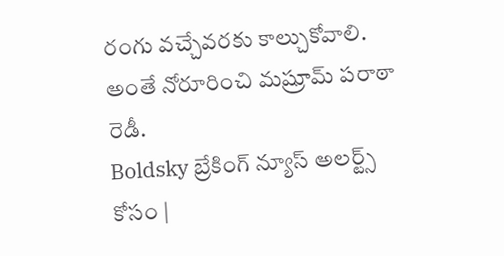రంగు వచ్చేవరకు కాల్చుకోవాలి. అంతే నోరూరించి మష్రూమ్ పరాఠా రెడీ.
Boldsky బ్రేకింగ్ న్యూస్ అలర్ట్స్ కోసం |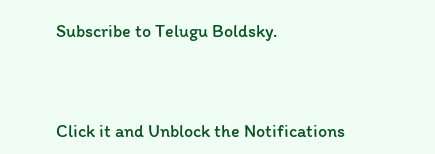Subscribe to Telugu Boldsky.



Click it and Unblock the Notifications